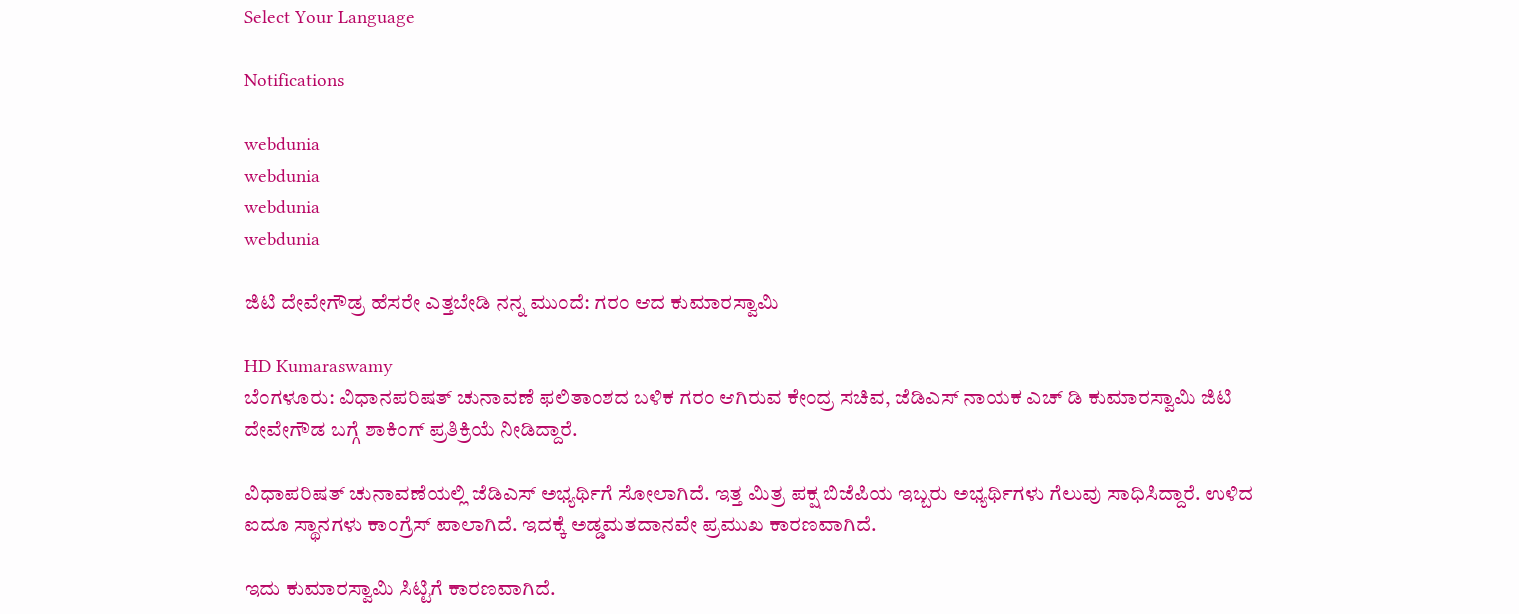Select Your Language

Notifications

webdunia
webdunia
webdunia
webdunia

ಜಿಟಿ ದೇವೇಗೌಡ್ರ ಹೆಸರೇ ಎತ್ತಬೇಡಿ ನನ್ನ ಮುಂದೆ: ಗರಂ ಆದ ಕುಮಾರಸ್ವಾಮಿ

HD Kumaraswamy
ಬೆಂಗಳೂರು: ವಿಧಾನಪರಿಷತ್ ಚುನಾವಣೆ ಫಲಿತಾಂಶದ ಬಳಿಕ ಗರಂ ಆಗಿರುವ ಕೇಂದ್ರ ಸಚಿವ, ಜೆಡಿಎಸ್ ನಾಯಕ ಎಚ್ ಡಿ ಕುಮಾರಸ್ವಾಮಿ ಜಿಟಿ ದೇವೇಗೌಡ ಬಗ್ಗೆ ಶಾಕಿಂಗ್ ಪ್ರತಿಕ್ರಿಯೆ ನೀಡಿದ್ದಾರೆ.

ವಿಧಾಪರಿಷತ್ ಚುನಾವಣೆಯಲ್ಲಿ ಜೆಡಿಎಸ್ ಅಭ್ಯರ್ಥಿಗೆ ಸೋಲಾಗಿದೆ. ಇತ್ತ ಮಿತ್ರ ಪಕ್ಷ ಬಿಜೆಪಿಯ ಇಬ್ಬರು ಅಭ್ಯರ್ಥಿಗಳು ಗೆಲುವು ಸಾಧಿಸಿದ್ದಾರೆ. ಉಳಿದ ಐದೂ ಸ್ಥಾನಗಳು ಕಾಂಗ್ರೆಸ್ ಪಾಲಾಗಿದೆ. ಇದಕ್ಕೆ ಅಡ್ಡಮತದಾನವೇ ಪ್ರಮುಖ ಕಾರಣವಾಗಿದೆ.

ಇದು ಕುಮಾರಸ್ವಾಮಿ ಸಿಟ್ಟಿಗೆ ಕಾರಣವಾಗಿದೆ.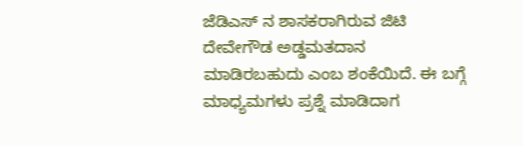ಜೆಡಿಎಸ್ ನ ಶಾಸಕರಾಗಿರುವ ಜಿಟಿ ದೇವೇಗೌಡ ಅಡ್ಡಮತದಾನ ಮಾಡಿರಬಹುದು ಎಂಬ ಶಂಕೆಯಿದೆ. ಈ ಬಗ್ಗೆ ಮಾಧ್ಯಮಗಳು ಪ್ರಶ್ನೆ ಮಾಡಿದಾಗ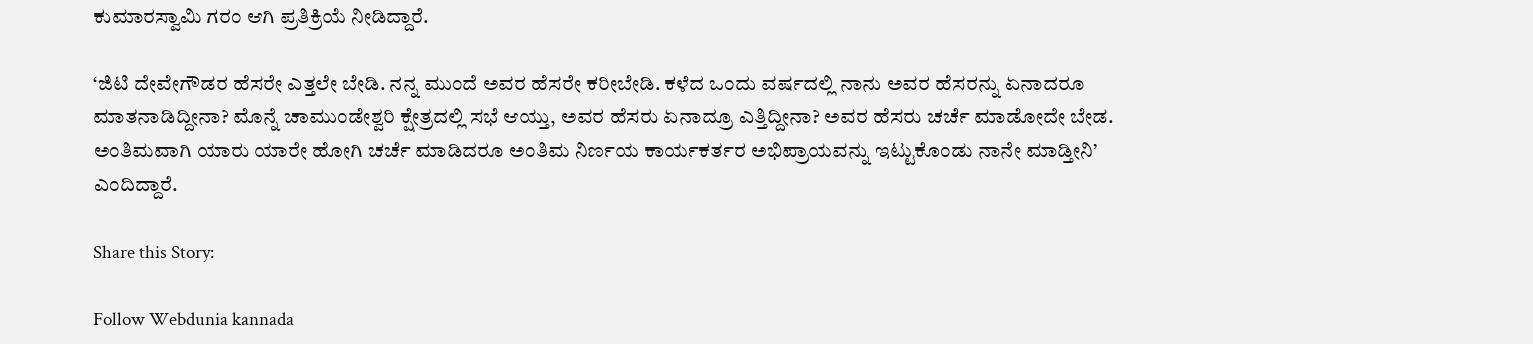ಕುಮಾರಸ್ವಾಮಿ ಗರಂ ಆಗಿ ಪ್ರತಿಕ್ರಿಯೆ ನೀಡಿದ್ದಾರೆ.

‘ಜಿಟಿ ದೇವೇಗೌಡರ ಹೆಸರೇ ಎತ್ತಲೇ ಬೇಡಿ. ನನ್ನ ಮುಂದೆ ಅವರ ಹೆಸರೇ ಕರೀಬೇಡಿ. ಕಳೆದ ಒಂದು ವರ್ಷದಲ್ಲಿ ನಾನು ಅವರ ಹೆಸರನ್ನು ಏನಾದರೂ ಮಾತನಾಡಿದ್ದೀನಾ? ಮೊನ್ನೆ ಚಾಮುಂಡೇಶ್ವರಿ ಕ್ಷೇತ್ರದಲ್ಲಿ ಸಭೆ ಆಯ್ತು, ಅವರ ಹೆಸರು ಏನಾದ್ರೂ ಎತ್ತಿದ್ದೀನಾ? ಅವರ ಹೆಸರು ಚರ್ಚೆ ಮಾಡೋದೇ ಬೇಡ. ಅಂತಿಮವಾಗಿ ಯಾರು ಯಾರೇ ಹೋಗಿ ಚರ್ಚೆ ಮಾಡಿದರೂ ಅಂತಿಮ ನಿರ್ಣಯ ಕಾರ್ಯಕರ್ತರ ಅಭಿಪ್ರಾಯವನ್ನು ಇಟ್ಟುಕೊಂಡು ನಾನೇ ಮಾಡ್ತೀನಿ’ ಎಂದಿದ್ದಾರೆ.

Share this Story:

Follow Webdunia kannada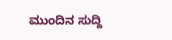ಮುಂದಿನ ಸುದ್ದಿ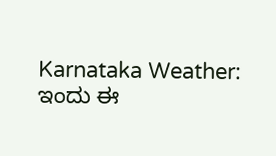Karnataka Weather: ಇಂದು ಈ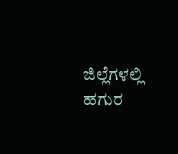ಜಿಲ್ಲೆಗಳಲ್ಲಿ ಹಗುರ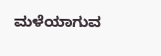ಮಳೆಯಾಗುವ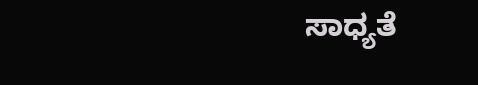ಸಾಧ್ಯತೆ